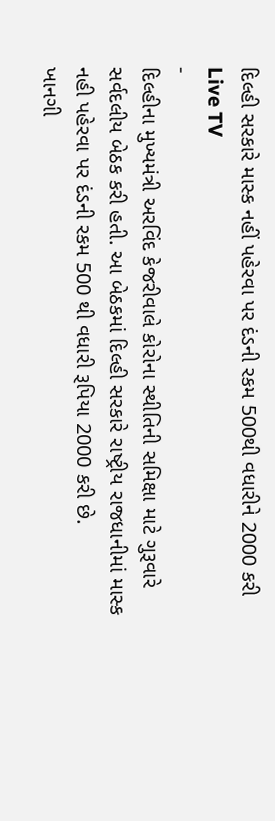દિલ્હી સરકારે માસ્ક નહીં પહેરવા પર દંડની રકમ 500થી વધારીને 2000 કરી
Live TV
-
દિલ્હીના મુખ્યમંત્રી અરવિંદ કેજરીવાલે કોરોના સ્થીતિની સમિક્ષા માટે ગુરૂવારે સર્વદલીય બેઠક કરી હતી. આ બેઠકમાં દિલ્હી સરકારે રાષ્ટ્રીય રાજધાનીમાં માસ્ક નહી પહેરવા પર દંડની રકમ 500 થી વધારી રૂપિયા 2000 કરી છે.
ખાનગી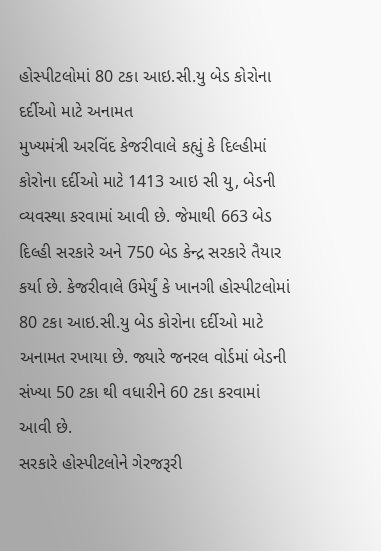હોસ્પીટલોમાં 80 ટકા આઇ.સી.યુ બેડ કોરોના દર્દીઓ માટે અનામત
મુખ્યમંત્રી અરવિંદ કેજરીવાલે કહ્યું કે દિલ્હીમાં કોરોના દર્દીઓ માટે 1413 આઇ સી યુ, બેડની વ્યવસ્થા કરવામાં આવી છે. જેમાથી 663 બેડ દિલ્હી સરકારે અને 750 બેડ કેન્દ્ર સરકારે તૈયાર કર્યા છે. કેજરીવાલે ઉમેર્યું કે ખાનગી હોસ્પીટલોમાં 80 ટકા આઇ.સી.યુ બેડ કોરોના દર્દીઓ માટે અનામત રખાયા છે. જ્યારે જનરલ વોર્ડમાં બેડની સંખ્યા 50 ટકા થી વધારીને 60 ટકા કરવામાં આવી છે.
સરકારે હોસ્પીટલોને ગેરજરૂરી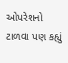ઓપરેશનો ટાળવા પણ કહ્યું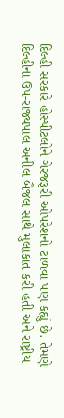દિલ્હી સરકારે હોસ્પીટલોને ગેરજરૂરી ઓપરેશનો ટાળવા પણ કહ્યું છે. તેમણે દિલ્હીના ઉપ-રાજ્યપાલ અનીલ બૈજલ સાથે મુલાકાત કરી હતી અને રાષ્ટ્રીય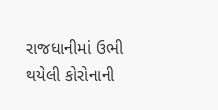રાજધાનીમાં ઉભી થયેલી કોરોનાની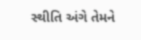સ્થીતિ અંગે તેમને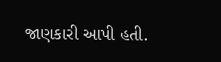જાણકારી આપી હતી.